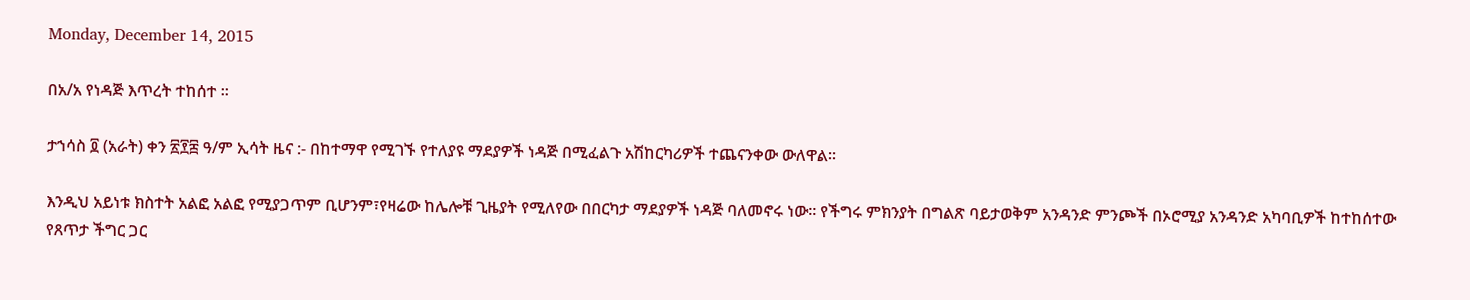Monday, December 14, 2015

በአ/አ የነዳጅ እጥረት ተከሰተ ፡፡

ታኀሳስ ፬ (አራት) ቀን ፳፻፰ ዓ/ም ኢሳት ዜና :- በከተማዋ የሚገኙ የተለያዩ ማደያዎች ነዳጅ በሚፈልጉ አሽከርካሪዎች ተጨናንቀው ውለዋል።

እንዲህ አይነቱ ክስተት አልፎ አልፎ የሚያጋጥም ቢሆንም፣የዛሬው ከሌሎቹ ጊዜያት የሚለየው በበርካታ ማደያዎች ነዳጅ ባለመኖሩ ነው፡፡ የችግሩ ምክንያት በግልጽ ባይታወቅም አንዳንድ ምንጮች በኦሮሚያ አንዳንድ አካባቢዎች ከተከሰተው
የጸጥታ ችግር ጋር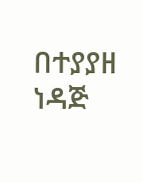በተያያዘ ነዳጅ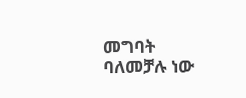መግባት ባለመቻሉ ነው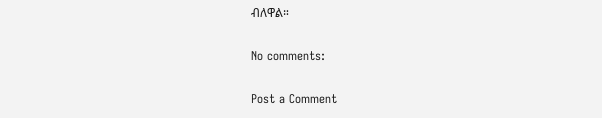ብለዋል።

No comments:

Post a Comment